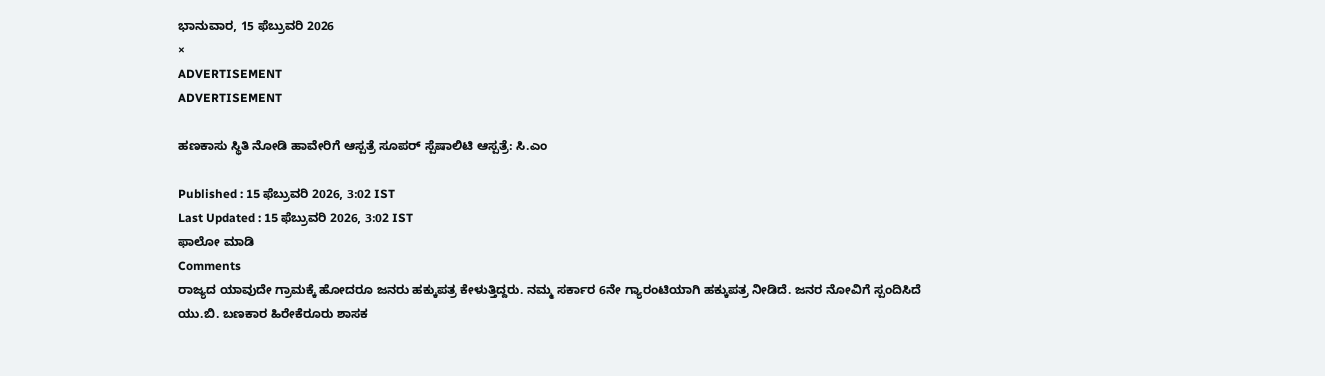ಭಾನುವಾರ, 15 ಫೆಬ್ರುವರಿ 2026
×
ADVERTISEMENT
ADVERTISEMENT

ಹಣಕಾಸು ಸ್ಥಿತಿ ನೋಡಿ ಹಾವೇರಿಗೆ ಆಸ್ಪತ್ರೆ ಸೂಪರ್ ಸ್ಪೆಷಾಲಿಟಿ ಆಸ್ಪತ್ರೆ: ಸಿ.ಎಂ

Published : 15 ಫೆಬ್ರುವರಿ 2026, 3:02 IST
Last Updated : 15 ಫೆಬ್ರುವರಿ 2026, 3:02 IST
ಫಾಲೋ ಮಾಡಿ
Comments
ರಾಜ್ಯದ ಯಾವುದೇ ಗ್ರಾಮಕ್ಕೆ ಹೋದರೂ ಜನರು ಹಕ್ಕುಪತ್ರ ಕೇಳುತ್ತಿದ್ದರು. ನಮ್ಮ ಸರ್ಕಾರ 6ನೇ ಗ್ಯಾರಂಟಿಯಾಗಿ ಹಕ್ಕುಪತ್ರ ನೀಡಿದೆ. ಜನರ ನೋವಿಗೆ ಸ್ಪಂದಿಸಿದೆ
ಯು.ಬಿ. ಬಣಕಾರ ಹಿರೇಕೆರೂರು ಶಾಸಕ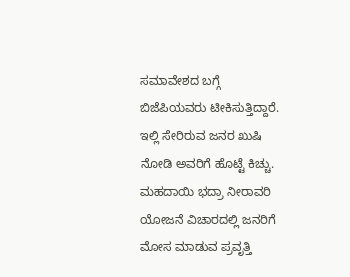ಸಮಾವೇಶದ ಬಗ್ಗೆ ಬಿಜೆಪಿಯವರು ಟೀಕಿಸುತ್ತಿದ್ದಾರೆ. ಇಲ್ಲಿ ಸೇರಿರುವ ಜನರ ಖುಷಿ ನೋಡಿ ಅವರಿಗೆ ಹೊಟ್ಟೆ ಕಿಚ್ಚು. ಮಹದಾಯಿ ಭದ್ರಾ ನೀರಾವರಿ ಯೋಜನೆ ವಿಚಾರದಲ್ಲಿ ಜನರಿಗೆ ಮೋಸ ಮಾಡುವ ಪ್ರವೃತ್ತಿ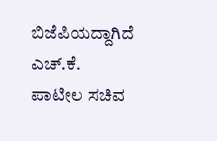ಬಿಜೆಪಿಯದ್ದಾಗಿದೆ
ಎಚ್‌.ಕೆ. ಪಾಟೀಲ ಸಚಿವ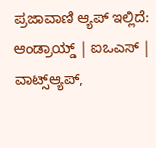ಪ್ರಜಾವಾಣಿ ಆ್ಯಪ್ ಇಲ್ಲಿದೆ: ಆಂಡ್ರಾಯ್ಡ್ | ಐಒಎಸ್ | ವಾಟ್ಸ್ಆ್ಯಪ್,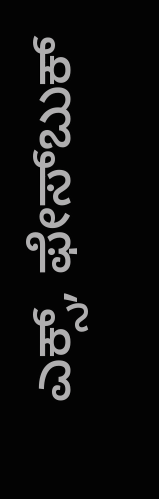ಎಕ್ಸ್, ಫೇಸ್‌ಬುಕ್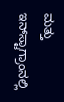ಮತ್ತು ಇನ್‌ಸ್ಟಾಗ್ರಾಂನಲ್ಲಿ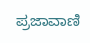ಪ್ರಜಾವಾಣಿ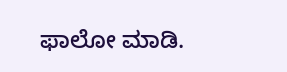ಫಾಲೋ ಮಾಡಿ.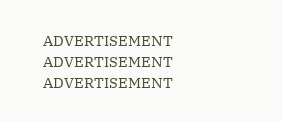ADVERTISEMENT
ADVERTISEMENT
ADVERTISEMENT